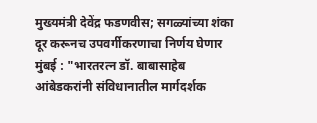मुख्यमंत्री देवेंद्र फडणवीस; सगळ्यांच्या शंका दूर करूनच उपवर्गीकरणाचा निर्णय घेणार
मुंबई : "भारतरत्न डॉ. बाबासाहेब आंबेडकरांनी संविधानातील मार्गदर्शक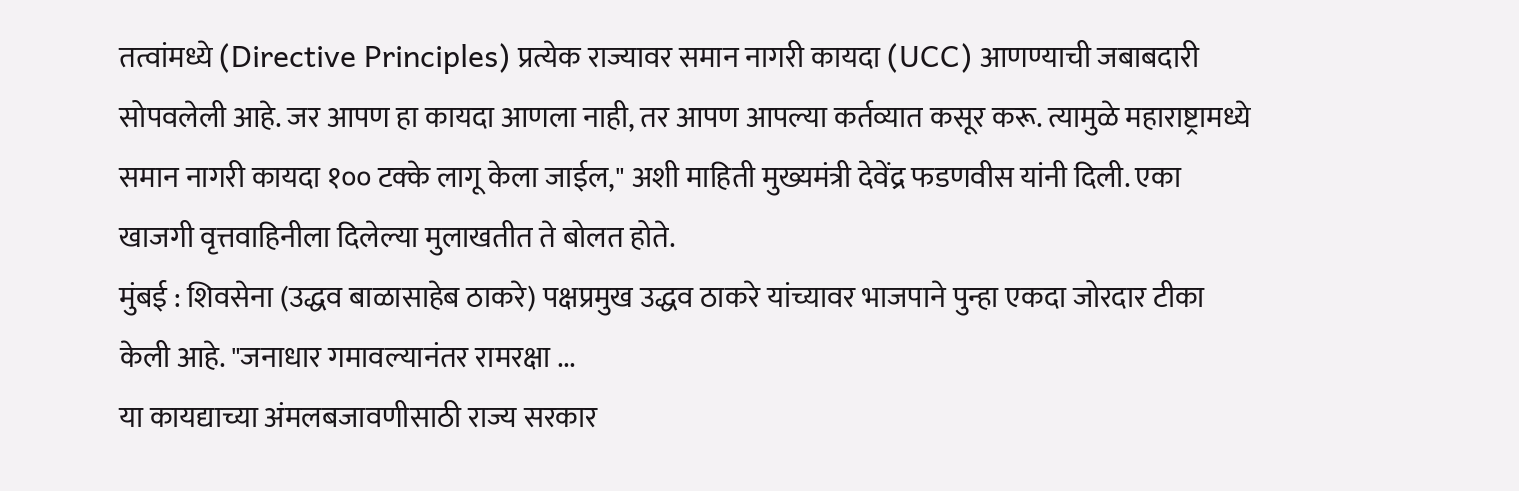तत्वांमध्ये (Directive Principles) प्रत्येक राज्यावर समान नागरी कायदा (UCC) आणण्याची जबाबदारी सोपवलेली आहे. जर आपण हा कायदा आणला नाही, तर आपण आपल्या कर्तव्यात कसूर करू. त्यामुळे महाराष्ट्रामध्ये समान नागरी कायदा १०० टक्के लागू केला जाईल," अशी माहिती मुख्यमंत्री देवेंद्र फडणवीस यांनी दिली. एका खाजगी वृत्तवाहिनीला दिलेल्या मुलाखतीत ते बोलत होते.
मुंबई : शिवसेना (उद्धव बाळासाहेब ठाकरे) पक्षप्रमुख उद्धव ठाकरे यांच्यावर भाजपाने पुन्हा एकदा जोरदार टीका केली आहे. "जनाधार गमावल्यानंतर रामरक्षा ...
या कायद्याच्या अंमलबजावणीसाठी राज्य सरकार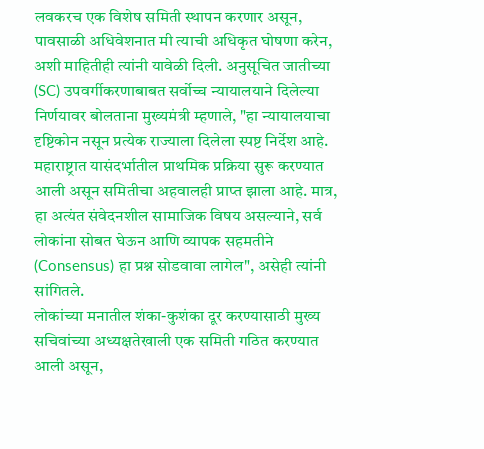लवकरच एक विशेष समिती स्थापन करणार असून, पावसाळी अधिवेशनात मी त्याची अधिकृत घोषणा करेन, अशी माहितीही त्यांनी यावेळी दिली. अनुसूचित जातीच्या (SC) उपवर्गीकरणाबाबत सर्वोच्च न्यायालयाने दिलेल्या निर्णयावर बोलताना मुख्यमंत्री म्हणाले, "हा न्यायालयाचा दृष्टिकोन नसून प्रत्येक राज्याला दिलेला स्पष्ट निर्देश आहे. महाराष्ट्रात यासंदर्भातील प्राथमिक प्रक्रिया सुरू करण्यात आली असून समितीचा अहवालही प्राप्त झाला आहे. मात्र, हा अत्यंत संवेदनशील सामाजिक विषय असल्याने, सर्व लोकांना सोबत घेऊन आणि व्यापक सहमतीने (Consensus) हा प्रश्न सोडवावा लागेल", असेही त्यांनी सांगितले.
लोकांच्या मनातील शंका-कुशंका दूर करण्यासाठी मुख्य सचिवांच्या अध्यक्षतेखाली एक समिती गठित करण्यात आली असून,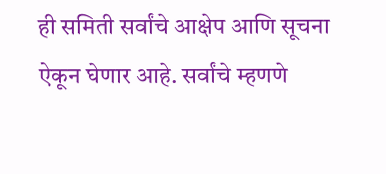ही समिती सर्वांचे आक्षेप आणि सूचना ऐकून घेणार आहे. सर्वांचे म्हणणे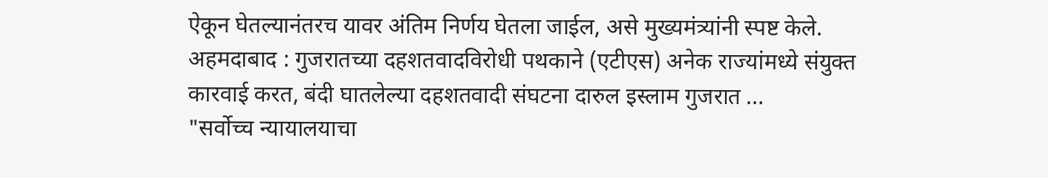ऐकून घेतल्यानंतरच यावर अंतिम निर्णय घेतला जाईल, असे मुख्यमंत्र्यांनी स्पष्ट केले.
अहमदाबाद : गुजरातच्या दहशतवादविरोधी पथकाने (एटीएस) अनेक राज्यांमध्ये संयुक्त कारवाई करत, बंदी घातलेल्या दहशतवादी संघटना दारुल इस्लाम गुजरात ...
"सर्वोच्च न्यायालयाचा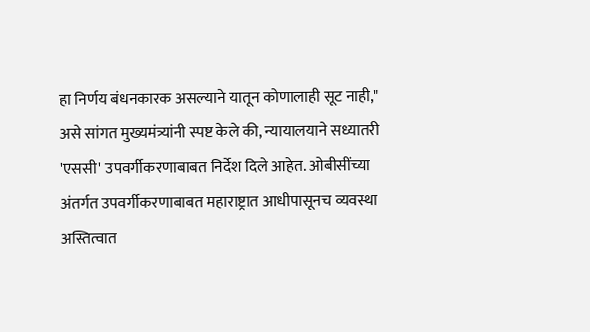हा निर्णय बंधनकारक असल्याने यातून कोणालाही सूट नाही," असे सांगत मुख्यमंत्र्यांनी स्पष्ट केले की, न्यायालयाने सध्यातरी 'एससी' उपवर्गीकरणाबाबत निर्देश दिले आहेत. ओबीसींच्या अंतर्गत उपवर्गीकरणाबाबत महाराष्ट्रात आधीपासूनच व्यवस्था अस्तित्वात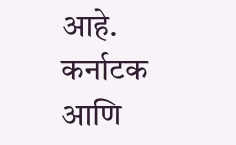आहे. कर्नाटक आणि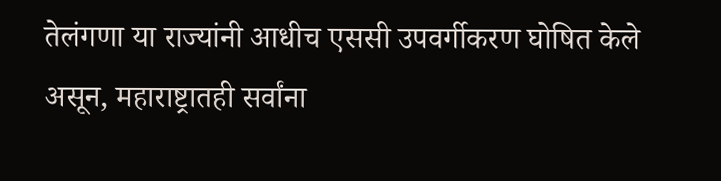तेलंगणा या राज्यांनी आधीच एससी उपवर्गीकरण घोषित केले असून, महाराष्ट्रातही सर्वांना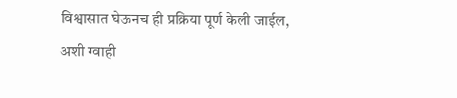विश्वासात घेऊनच ही प्रक्रिया पूर्ण केली जाईल, अशी ग्वाही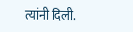त्यांनी दिली.